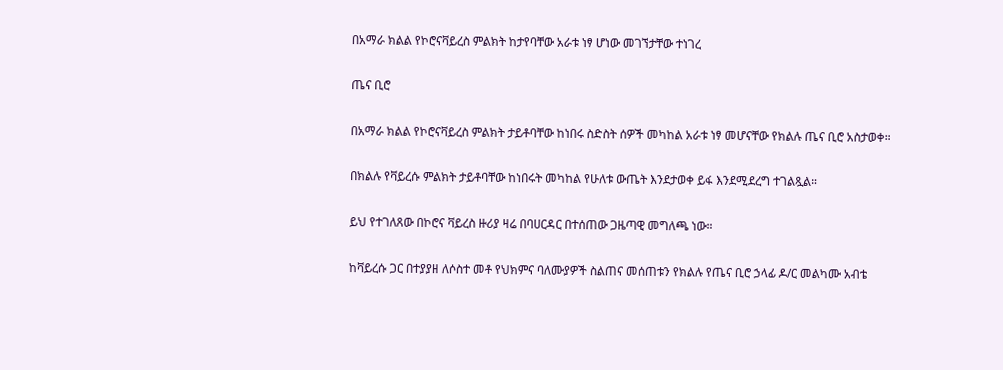በአማራ ክልል የኮሮናቫይረስ ምልክት ከታየባቸው አራቱ ነፃ ሆነው መገኘታቸው ተነገረ

ጤና ቢሮ

በአማራ ክልል የኮሮናቫይረስ ምልክት ታይቶባቸው ከነበሩ ስድስት ሰዎች መካከል አራቱ ነፃ መሆናቸው የክልሉ ጤና ቢሮ አስታወቀ።

በክልሉ የቫይረሱ ምልክት ታይቶባቸው ከነበሩት መካከል የሁለቱ ውጤት እንደታወቀ ይፋ እንደሚደረግ ተገልጿል።

ይህ የተገለጸው በኮሮና ቫይረስ ዙሪያ ዛሬ በባሀርዳር በተሰጠው ጋዜጣዊ መግለጫ ነው።

ከቫይረሱ ጋር በተያያዘ ለሶስተ መቶ የህክምና ባለሙያዎች ስልጠና መሰጠቱን የክልሉ የጤና ቢሮ ኃላፊ ዶ/ር መልካሙ አብቴ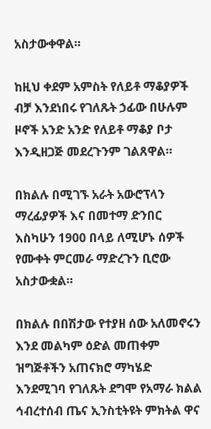አስታውቀዋል።

ከዚህ ቀደም አምስት የለይቶ ማቆያዎች ብቻ እንደነበሩ የገለጹት ኃፊው በሁሉም ዞኖች አንድ አንድ የለይቶ ማቆያ ቦታ እንዲዘጋጅ መደረጉንም ገልጸዋል።

በክልሉ በሚገኙ አራት አውሮፕላን ማረፊያዎች እና በመተማ ድንበር እስካሁን 1900 በላይ ለሚሆኑ ሰዎች የሙቀት ምርመራ ማድረጉን ቢሮው አስታውቋል።

በክልሉ በበሽታው የተያዘ ሰው አለመኖሩን እንደ መልካም ዕድል መጠቀም ዝግጅቶችን አጠናክሮ ማካሄድ እንደሚገባ የገለጹት ደግሞ የአማራ ክልል ኅብረተሰብ ጤና ኢንስቲትዩት ምክትል ዋና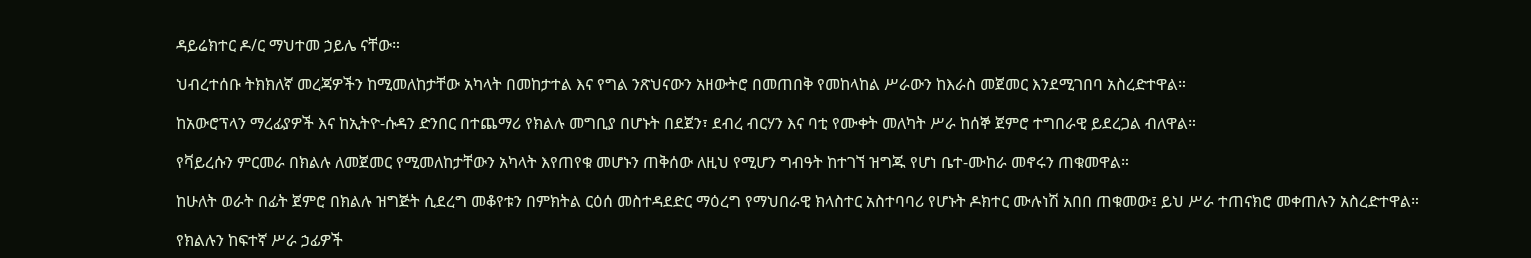ዳይሬክተር ዶ/ር ማህተመ ኃይሌ ናቸው።

ህብረተሰቡ ትክክለኛ መረጃዎችን ከሚመለከታቸው አካላት በመከታተል እና የግል ንጽህናውን አዘውትሮ በመጠበቅ የመከላከል ሥራውን ከእራስ መጀመር እንደሚገበባ አስረድተዋል።

ከአውሮፕላን ማረፊያዎች እና ከኢትዮ-ሱዳን ድንበር በተጨማሪ የክልሉ መግቢያ በሆኑት በደጀን፣ ደብረ ብርሃን እና ባቲ የሙቀት መለካት ሥራ ከሰኞ ጀምሮ ተግበራዊ ይደረጋል ብለዋል።

የቫይረሱን ምርመራ በክልሉ ለመጀመር የሚመለከታቸውን አካላት እየጠየቁ መሆኑን ጠቅሰው ለዚህ የሚሆን ግብዓት ከተገኘ ዝግጁ የሆነ ቤተ-ሙከራ መኖሩን ጠቁመዋል።

ከሁለት ወራት በፊት ጀምሮ በክልሉ ዝግጅት ሲደረግ መቆየቱን በምክትል ርዕሰ መስተዳደድር ማዕረግ የማህበራዊ ክላስተር አስተባባሪ የሆኑት ዶክተር ሙሉነሽ አበበ ጠቁመው፤ ይህ ሥራ ተጠናክሮ መቀጠሉን አስረድተዋል።

የክልሉን ከፍተኛ ሥራ ኃፊዎች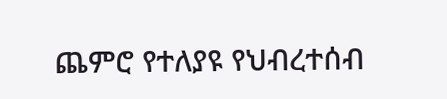ጨምሮ የተለያዩ የህብረተሰብ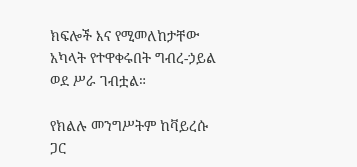ክፍሎች እና የሚመለከታቸው አካላት የተዋቀሩበት ግብረ-ኃይል ወደ ሥራ ገብቷል።

የክልሉ መንግሥትም ከቫይረሱ ጋር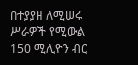በተያያዘ ለሚሠሩ ሥራዎች የሚውል 150 ሚሊዮን ብር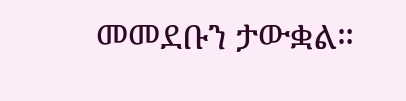መመደቡን ታውቋል።